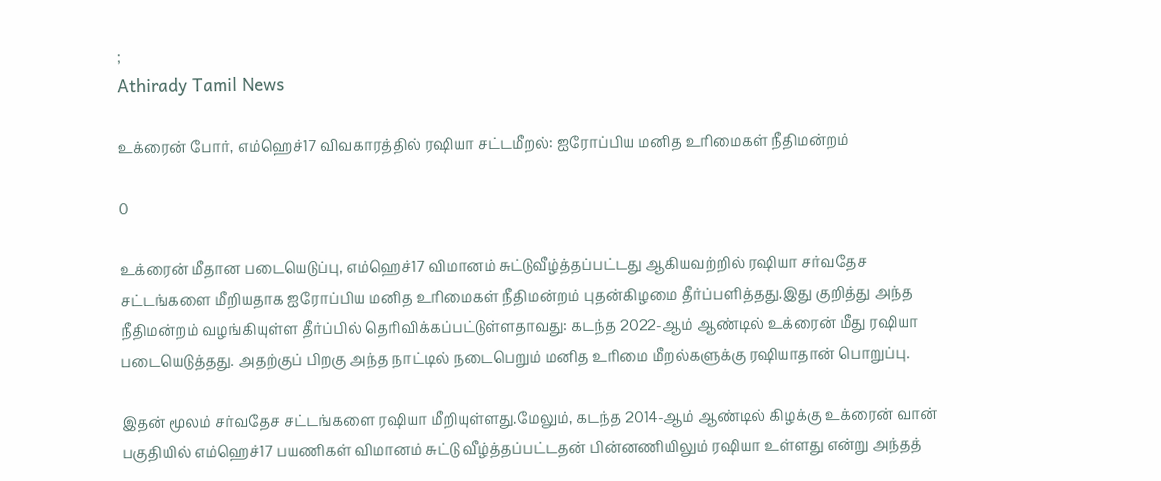;
Athirady Tamil News

உக்ரைன் போர், எம்ஹெச்17 விவகாரத்தில் ரஷியா சட்டமீறல்: ஐரோப்பிய மனித உரிமைகள் நீதிமன்றம்

0

உக்ரைன் மீதான படையெடுப்பு, எம்ஹெச்17 விமானம் சுட்டுவீழ்த்தப்பட்டது ஆகியவற்றில் ரஷியா சர்வதேச சட்டங்களை மீறியதாக ஐரோப்பிய மனித உரிமைகள் நீதிமன்றம் புதன்கிழமை தீர்ப்பளித்தது.இது குறித்து அந்த நீதிமன்றம் வழங்கியுள்ள தீர்ப்பில் தெரிவிக்கப்பட்டுள்ளதாவது: கடந்த 2022-ஆம் ஆண்டில் உக்ரைன் மீது ரஷியா படையெடுத்தது. அதற்குப் பிறகு அந்த நாட்டில் நடைபெறும் மனித உரிமை மீறல்களுக்கு ரஷியாதான் பொறுப்பு.

இதன் மூலம் சர்வதேச சட்டங்களை ரஷியா மீறியுள்ளது.மேலும், கடந்த 2014-ஆம் ஆண்டில் கிழக்கு உக்ரைன் வான் பகுதியில் எம்ஹெச்17 பயணிகள் விமானம் சுட்டு வீழ்த்தப்பட்டதன் பின்னணியிலும் ரஷியா உள்ளது என்று அந்தத்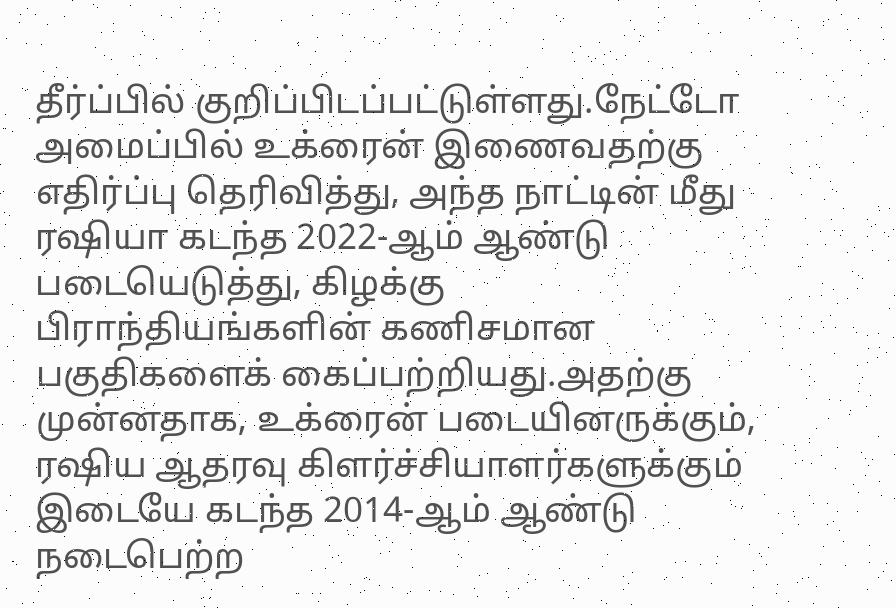தீர்ப்பில் குறிப்பிடப்பட்டுள்ளது.நேட்டோ அமைப்பில் உக்ரைன் இணைவதற்கு எதிர்ப்பு தெரிவித்து, அந்த நாட்டின் மீது ரஷியா கடந்த 2022-ஆம் ஆண்டு படையெடுத்து, கிழக்கு பிராந்தியங்களின் கணிசமான பகுதிகளைக் கைப்பற்றியது.அதற்கு முன்னதாக, உக்ரைன் படையினருக்கும், ரஷிய ஆதரவு கிளர்ச்சியாளர்களுக்கும் இடையே கடந்த 2014-ஆம் ஆண்டு நடைபெற்ற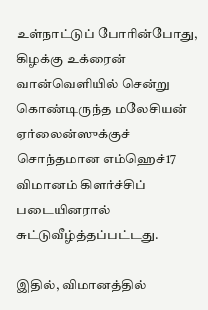உள்நாட்டுப் போரின்போது, கிழக்கு உக்ரைன் வான்வெளியில் சென்று கொண்டிருந்த மலேசியன் ஏர்லைன்ஸுக்குச் சொந்தமான எம்ஹெச்17 விமானம் கிளர்ச்சிப் படையினரால் சுட்டுவீழ்த்தப்பட்டது.

இதில், விமானத்தில்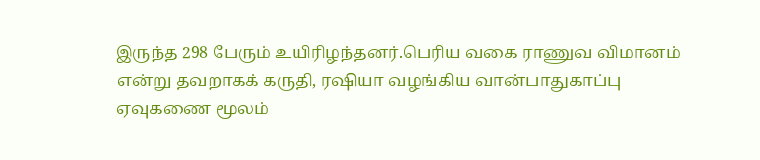இருந்த 298 பேரும் உயிரிழந்தனர்.பெரிய வகை ராணுவ விமானம் என்று தவறாகக் கருதி, ரஷியா வழங்கிய வான்பாதுகாப்பு ஏவுகணை மூலம்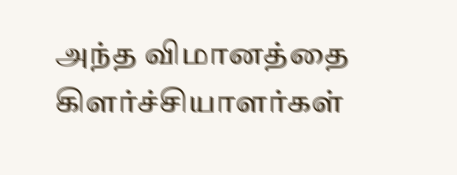அந்த விமானத்தை கிளர்ச்சியாளர்கள்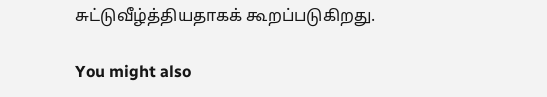சுட்டுவீழ்த்தியதாகக் கூறப்படுகிறது.

You might also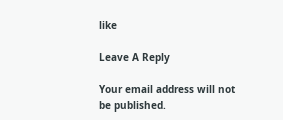like

Leave A Reply

Your email address will not be published.